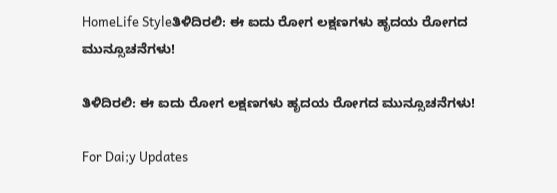HomeLife Styleತಿಳಿದಿರಲಿ: ಈ ಐದು ರೋಗ ಲಕ್ಷಣಗಳು ಹೃದಯ ರೋಗದ ಮುನ್ಸೂಚನೆಗಳು!

ತಿಳಿದಿರಲಿ: ಈ ಐದು ರೋಗ ಲಕ್ಷಣಗಳು ಹೃದಯ ರೋಗದ ಮುನ್ಸೂಚನೆಗಳು!

For Dai;y Updates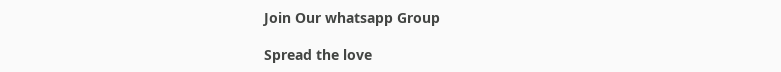Join Our whatsapp Group

Spread the love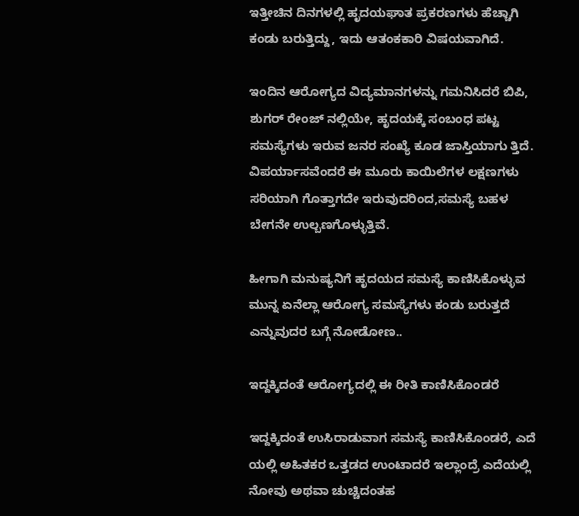ಇತ್ತೀಚಿನ ದಿನಗಳಲ್ಲಿ ಹೃದಯಘಾತ ಪ್ರಕರಣಗಳು ಹೆಚ್ಚಾಗಿ ಕಂಡು ಬರುತ್ತಿದ್ದು, ಇದು ಆತಂಕಕಾರಿ ವಿಷಯವಾಗಿದೆ.

ಇಂದಿನ ಆರೋಗ್ಯದ ವಿದ್ಯಮಾನಗಳನ್ನು ಗಮನಿಸಿದರೆ ಬಿಪಿ, ಶುಗರ್ ರೇಂಜ್ ನಲ್ಲಿಯೇ, ಹೃದಯಕ್ಕೆ ಸಂಬಂಧ ಪಟ್ಟ ಸಮಸ್ಯೆಗಳು ಇರುವ ಜನರ ಸಂಖ್ಯೆ ಕೂಡ ಜಾಸ್ತಿಯಾಗು ತ್ತಿದೆ. ವಿಪರ್ಯಾಸವೆಂದರೆ ಈ ಮೂರು ಕಾಯಿಲೆಗಳ ಲಕ್ಷಣಗಳು ಸರಿಯಾಗಿ ಗೊತ್ತಾಗದೇ ಇರುವುದರಿಂದ,ಸಮಸ್ಯೆ ಬಹಳ ಬೇಗನೇ ಉಲ್ಬಣಗೊಳ್ಳುತ್ತಿವೆ.

ಹೀಗಾಗಿ ಮನುಷ್ಯನಿಗೆ ಹೃದಯದ ಸಮಸ್ಯೆ ಕಾಣಿಸಿಕೊಳ್ಳುವ ಮುನ್ನ ಏನೆಲ್ಲಾ ಆರೋಗ್ಯ ಸಮಸ್ಯೆಗಳು ಕಂಡು ಬರುತ್ತದೆ ಎನ್ನುವುದರ ಬಗ್ಗೆ ನೋಡೋಣ..

ಇದ್ದಕ್ಕಿದಂತೆ ಆರೋಗ್ಯದಲ್ಲಿ ಈ ರೀತಿ ಕಾಣಿಸಿಕೊಂಡರೆ

ಇದ್ದಕ್ಕಿದಂತೆ ಉಸಿರಾಡುವಾಗ ಸಮಸ್ಯೆ ಕಾಣಿಸಿಕೊಂಡರೆ, ಎದೆ ಯಲ್ಲಿ ಅಹಿತಕರ ಒತ್ತಡದ ಉಂಟಾದರೆ ಇಲ್ಲಾಂದ್ರೆ ಎದೆಯಲ್ಲಿ ನೋವು ಅಥವಾ ಚುಚ್ಚಿದಂತಹ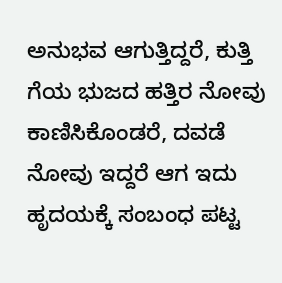ಅನುಭವ ಆಗುತ್ತಿದ್ದರೆ, ಕುತ್ತಿ ಗೆಯ ಭುಜದ ಹತ್ತಿರ ನೋವು ಕಾಣಿಸಿಕೊಂಡರೆ, ದವಡೆ ನೋವು ಇದ್ದರೆ ಆಗ ಇದು ಹೃದಯಕ್ಕೆ ಸಂಬಂಧ ಪಟ್ಟ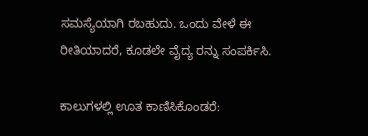ಸಮಸ್ಯೆಯಾಗಿ ರಬಹುದು. ಒಂದು ವೇಳೆ ಈ ರೀತಿಯಾದರೆ, ಕೂಡಲೇ ವೈದ್ಯ ರನ್ನು ಸಂಪರ್ಕಿಸಿ.

ಕಾಲುಗಳಲ್ಲಿ ಊತ ಕಾಣಿಸಿಕೊಂಡರೆ: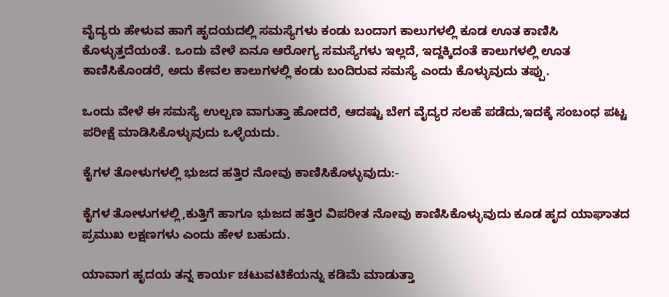ವೈದ್ಯರು ಹೇಳುವ ಹಾಗೆ ಹೃದಯದಲ್ಲಿ ಸಮಸ್ಯೆಗಳು ಕಂಡು ಬಂದಾಗ ಕಾಲುಗಳಲ್ಲಿ ಕೂಡ ಊತ ಕಾಣಿಸಿ ಕೊಳ್ಳುತ್ತದೆಯಂತೆ. ಒಂದು ವೇಳೆ ಏನೂ ಆರೋಗ್ಯ ಸಮಸ್ಯೆಗಳು ಇಲ್ಲದೆ, ಇದ್ದಕ್ಕಿದಂತೆ ಕಾಲುಗಳಲ್ಲಿ ಊತ ಕಾಣಿಸಿಕೊಂಡರೆ, ಅದು ಕೇವಲ ಕಾಲುಗಳಲ್ಲಿ ಕಂಡು ಬಂದಿರುವ ಸಮಸ್ಯೆ ಎಂದು ಕೊಳ್ಳುವುದು ತಪ್ಪು.

ಒಂದು ವೇಳೆ ಈ ಸಮಸ್ಯೆ ಉಲ್ಬಣ ವಾಗುತ್ತಾ ಹೋದರೆ, ಆದಷ್ಟು ಬೇಗ ವೈದ್ಯರ ಸಲಹೆ ಪಡೆದು,ಇದಕ್ಕೆ ಸಂಬಂಧ ಪಟ್ಟ ಪರೀಕ್ಷೆ ಮಾಡಿಸಿಕೊಳ್ಳುವುದು ಒಳ್ಳೆಯದು.

ಕೈಗಳ ತೋಳುಗಳಲ್ಲಿ ಭುಜದ ಹತ್ತಿರ ನೋವು ಕಾಣಿಸಿಕೊಳ್ಳುವುದು:-

ಕೈಗಳ ತೋಳುಗಳಲ್ಲಿ,ಕುತ್ತಿಗೆ ಹಾಗೂ ಭುಜದ ಹತ್ತಿರ ವಿಪರೀತ ನೋವು ಕಾಣಿಸಿಕೊಳ್ಳುವುದು ಕೂಡ ಹೃದ ಯಾಘಾತದ ಪ್ರಮುಖ ಲಕ್ಷಣಗಳು ಎಂದು ಹೇಳ ಬಹುದು.

ಯಾವಾಗ ಹೃದಯ ತನ್ನ ಕಾರ್ಯ ಚಟುವಟಿಕೆಯನ್ನು ಕಡಿಮೆ ಮಾಡುತ್ತಾ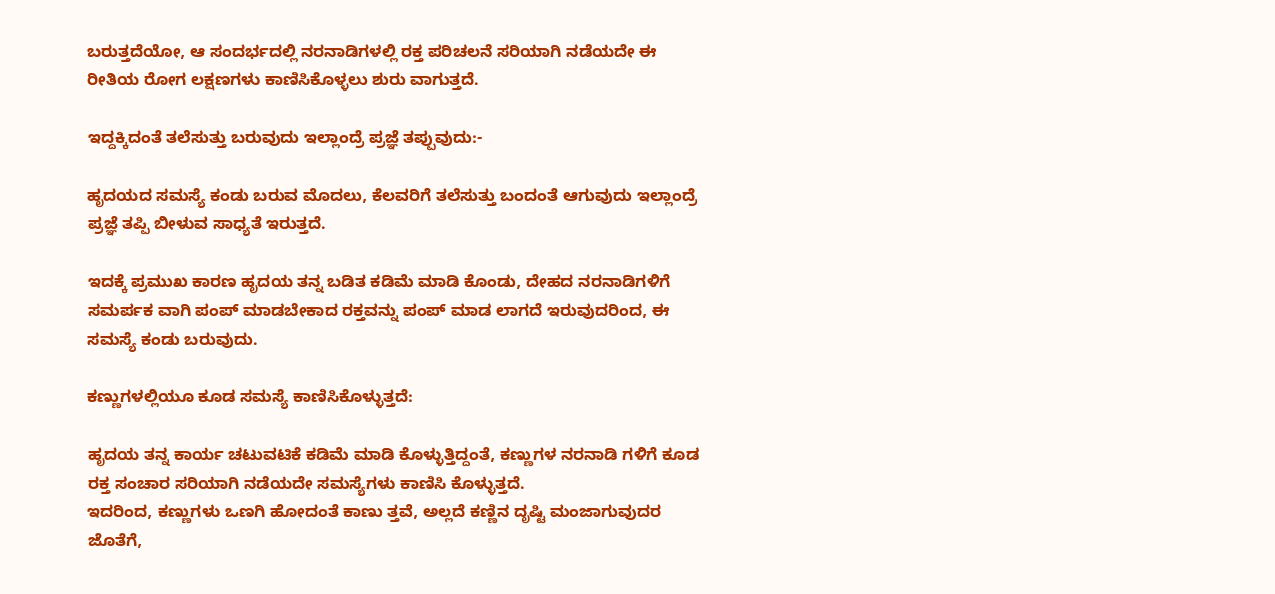ಬರುತ್ತದೆಯೋ, ಆ ಸಂದರ್ಭದಲ್ಲಿ ನರನಾಡಿಗಳಲ್ಲಿ ರಕ್ತ ಪರಿಚಲನೆ ಸರಿಯಾಗಿ ನಡೆಯದೇ ಈ ರೀತಿಯ ರೋಗ ಲಕ್ಷಣಗಳು ಕಾಣಿಸಿಕೊಳ್ಳಲು ಶುರು ವಾಗುತ್ತದೆ.

ಇದ್ದಕ್ಕಿದಂತೆ ತಲೆಸುತ್ತು ಬರುವುದು ಇಲ್ಲಾಂದ್ರೆ ಪ್ರಜ್ಞೆ ತಪ್ಪುವುದು:-

ಹೃದಯದ ಸಮಸ್ಯೆ ಕಂಡು ಬರುವ ಮೊದಲು, ಕೆಲವರಿಗೆ ತಲೆಸುತ್ತು ಬಂದಂತೆ ಆಗುವುದು ಇಲ್ಲಾಂದ್ರೆ ಪ್ರಜ್ಞೆ ತಪ್ಪಿ ಬೀಳುವ ಸಾಧ್ಯತೆ ಇರುತ್ತದೆ.

ಇದಕ್ಕೆ ಪ್ರಮುಖ ಕಾರಣ ಹೃದಯ ತನ್ನ ಬಡಿತ ಕಡಿಮೆ ಮಾಡಿ ಕೊಂಡು, ದೇಹದ ನರನಾಡಿಗಳಿಗೆ ಸಮರ್ಪಕ ವಾಗಿ ಪಂಪ್ ಮಾಡಬೇಕಾದ ರಕ್ತವನ್ನು ಪಂಪ್ ಮಾಡ ಲಾಗದೆ ಇರುವುದರಿಂದ, ಈ ಸಮಸ್ಯೆ ಕಂಡು ಬರುವುದು.

ಕಣ್ಣುಗಳಲ್ಲಿಯೂ ಕೂಡ ಸಮಸ್ಯೆ ಕಾಣಿಸಿಕೊಳ್ಳುತ್ತದೆ:

ಹೃದಯ ತನ್ನ ಕಾರ್ಯ ಚಟುವಟಿಕೆ ಕಡಿಮೆ ಮಾಡಿ ಕೊಳ್ಳುತ್ತಿದ್ದಂತೆ, ಕಣ್ಣುಗಳ ನರನಾಡಿ ಗಳಿಗೆ ಕೂಡ ರಕ್ತ ಸಂಚಾರ ಸರಿಯಾಗಿ ನಡೆಯದೇ ಸಮಸ್ಯೆಗಳು ಕಾಣಿಸಿ ಕೊಳ್ಳುತ್ತದೆ.
ಇದರಿಂದ, ಕಣ್ಣುಗಳು ಒಣಗಿ ಹೋದಂತೆ ಕಾಣು ತ್ತವೆ, ಅಲ್ಲದೆ ಕಣ್ಣಿನ ದೃಷ್ಟಿ ಮಂಜಾಗುವುದರ ಜೊತೆಗೆ,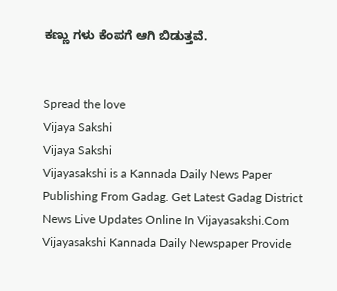ಕಣ್ಣು ಗಳು ಕೆಂಪಗೆ ಆಗಿ ಬಿಡುತ್ತವೆ.


Spread the love
Vijaya Sakshi
Vijaya Sakshi
Vijayasakshi is a Kannada Daily News Paper Publishing From Gadag. Get Latest Gadag District News Live Updates Online In Vijayasakshi.Com Vijayasakshi Kannada Daily Newspaper Provide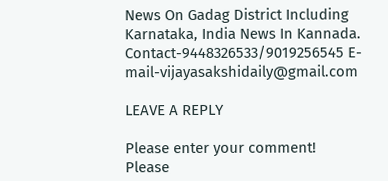News On Gadag District Including Karnataka, India News In Kannada. Contact-9448326533/9019256545 E-mail-vijayasakshidaily@gmail.com

LEAVE A REPLY

Please enter your comment!
Please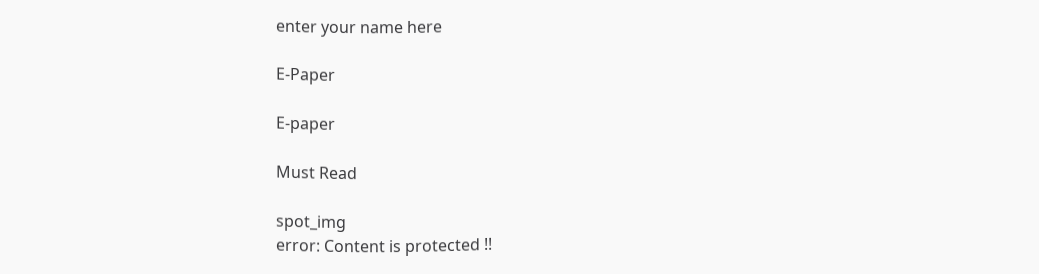enter your name here

E-Paper

E-paper

Must Read

spot_img
error: Content is protected !!